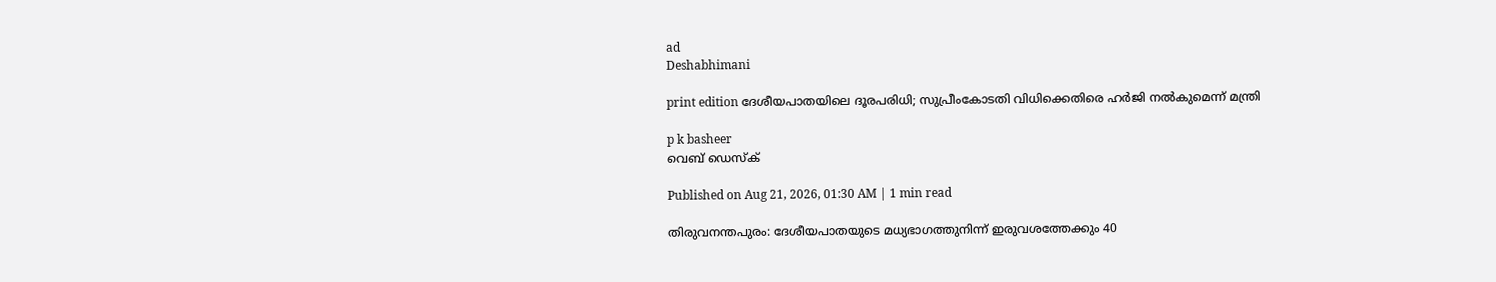ad
Deshabhimani

print edition ദേശീയപാതയിലെ ദൂരപരിധി; സുപ്രീംകോടതി വിധിക്കെതിരെ ഹർജി നൽകുമെന്ന് മന്ത്രി

p k basheer
വെബ് ഡെസ്ക്

Published on Aug 21, 2026, 01:30 AM | 1 min read

തിരുവനന്തപുരം: ദേശീയപാതയുടെ മധ്യഭാഗത്തുനിന്ന് ഇരുവശത്തേക്കും 40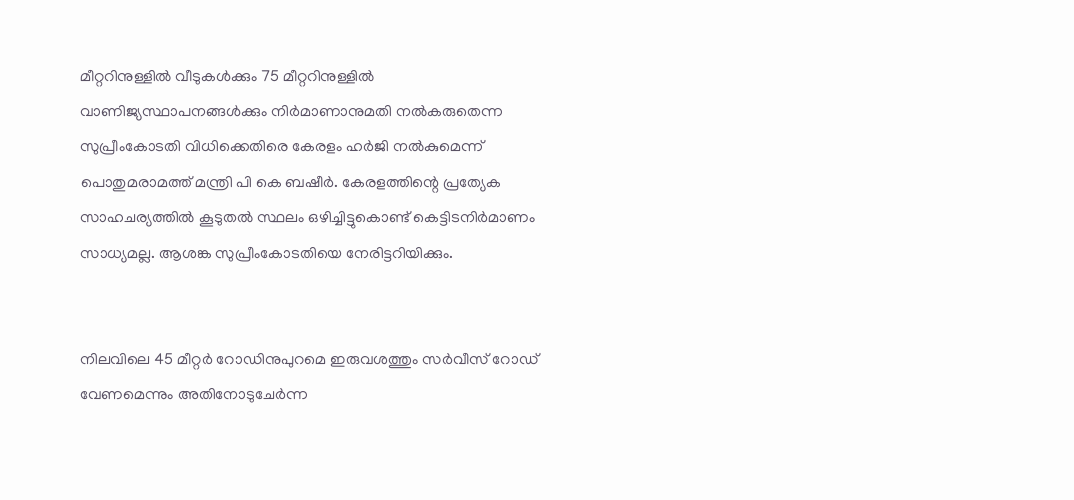മീറ്ററിനുള്ളിൽ വീടുകൾക്കും 75 മീറ്ററിനുള്ളിൽ വാണിജ്യസ്ഥാപനങ്ങൾക്കും നിർമാണാനുമതി നൽകരുതെന്ന സുപ്രീംകോടതി വിധിക്കെതിരെ കേരളം ഹർജി നൽകുമെന്ന് പൊതുമരാമത്ത് മന്ത്രി പി കെ ബഷീർ. കേരളത്തിന്റെ പ്രത്യേക സാഹചര്യത്തിൽ കൂടുതൽ സ്ഥലം ഒഴിച്ചിട്ടുകൊണ്ട്‌ കെട്ടിടനിർമാണം സാധ്യമല്ല. ആശങ്ക സുപ്രീംകോടതിയെ നേരിട്ടറിയിക്കും.


നിലവിലെ 45 മീറ്റർ റോഡിനുപുറമെ ഇരുവശത്തും സർവീസ് റോഡ്‌ വേണമെന്നും അതിനോടുചേർന്ന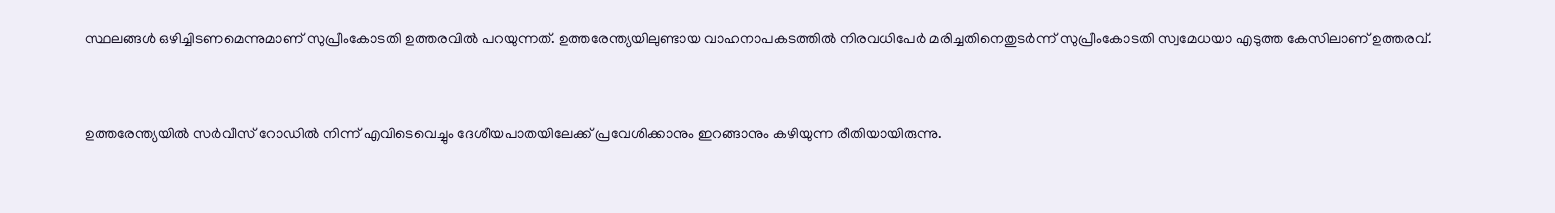സ്ഥലങ്ങൾ ഒഴിച്ചിടണമെന്നുമാണ് സുപ്രീംകോടതി ഉത്തരവിൽ പറയുന്നത്. ഉത്തരേന്ത്യയിലുണ്ടായ വാഹനാപകടത്തിൽ നിരവധിപേർ മരിച്ചതിനെതുടർന്ന് സുപ്രീംകോടതി സ്വമേധയാ എടുത്ത കേസിലാണ് ഉത്തരവ്.


ഉത്തരേന്ത്യയിൽ സർവീസ് റോഡിൽ നിന്ന് എവിടെവെച്ചും ദേശീയപാതയിലേക്ക് പ്രവേശിക്കാനും ഇറങ്ങാനും കഴിയുന്ന രീതിയായിരുന്നു.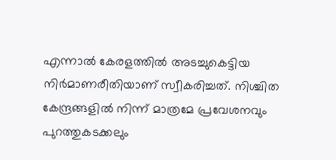എന്നാൽ കേരളത്തിൽ അടച്ചുകെട്ടിയ നിർമാണരീതിയാണ് സ്വീകരിച്ചത്‌. നിശ്ചിത കേന്ദ്രങ്ങളിൽ നിന്ന് മാത്രമേ പ്രവേശനവും പുറത്തുകടക്കലും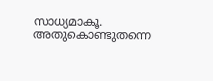സാധ്യമാകൂ. അതുകൊണ്ടുതന്നെ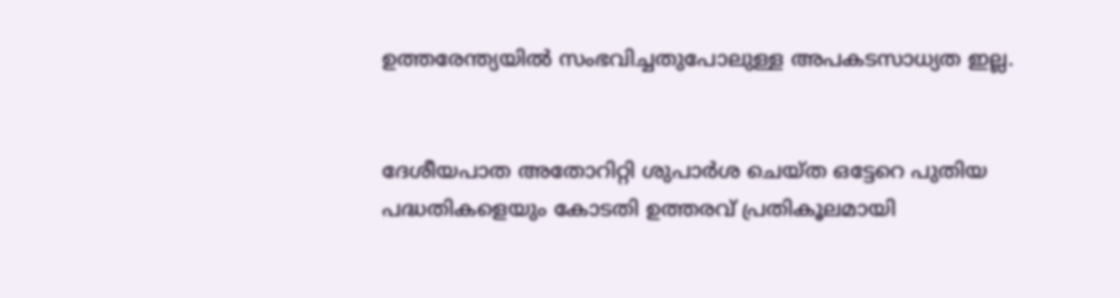ഉത്തരേന്ത്യയിൽ സംഭവിച്ചതുപോലുള്ള അപകടസാധ്യത ഇല്ല.


ദേശീയപാത അതോറിറ്റി ശുപാർശ ചെയ്ത ഒട്ടേറെ പുതിയ പദ്ധതികളെയും കോടതി ഉത്തരവ് പ്രതികൂലമായി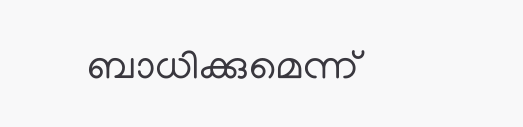ബാധിക്കുമെന്ന്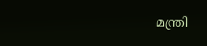മന്ത്രി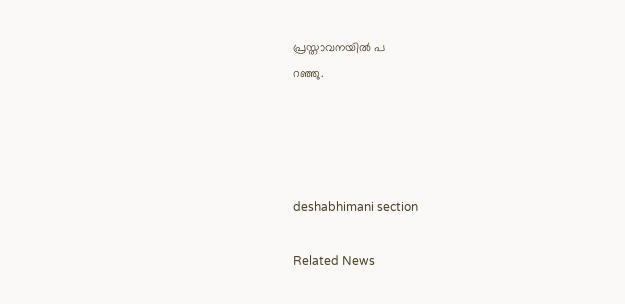പ്രസ്താവനയിൽ പ
റഞ്ഞു.




deshabhimani section

Related News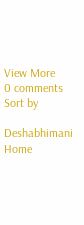View More
0 comments
Sort by

Deshabhimani
Home